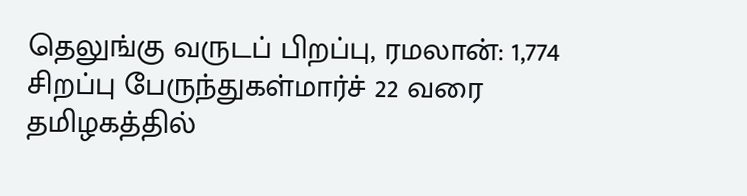தெலுங்கு வருடப் பிறப்பு, ரமலான்: 1,774 சிறப்பு பேருந்துகள்மார்ச் 22 வரை தமிழகத்தில்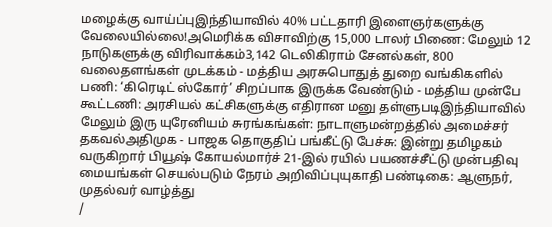மழைக்கு வாய்ப்புஇந்தியாவில் 40% பட்டதாரி இளைஞர்களுக்கு வேலையில்லை!அமெரிக்க விசாவிற்கு 15,000 டாலர் பிணை: மேலும் 12 நாடுகளுக்கு விரிவாக்கம்3,142 டெலிகிராம் சேனல்கள், 800 வலைதளங்கள் முடக்கம் - மத்திய அரசுபொதுத் துறை வங்கிகளில் பணி: ‘கிரெடிட் ஸ்கோர்’ சிறப்பாக இருக்க வேண்டும் - மத்திய முன்பே கூட்டணி: அரசியல் கட்சிகளுக்கு எதிரான மனு தள்ளுபடிஇந்தியாவில் மேலும் இரு யுரேனியம் சுரங்கங்கள்: நாடாளுமன்றத்தில் அமைச்சர் தகவல்அதிமுக - பாஜக தொகுதிப் பங்கீட்டு பேச்சு: இன்று தமிழகம் வருகிறார் பியூஷ் கோயல்மார்ச் 21-இல் ரயில் பயணச்சீட்டு முன்பதிவு மையங்கள் செயல்படும் நேரம் அறிவிப்புயுகாதி பண்டிகை: ஆளுநர், முதல்வர் வாழ்த்து
/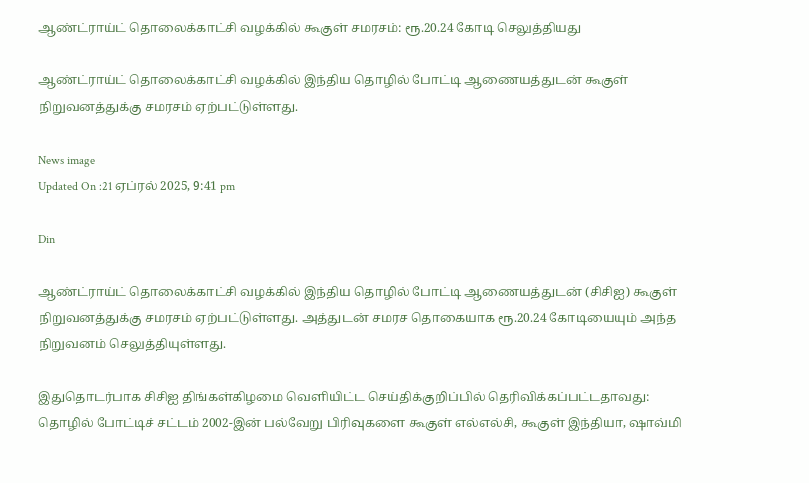ஆண்ட்ராய்ட் தொலைக்காட்சி வழக்கில் கூகுள் சமரசம்: ரூ.20.24 கோடி செலுத்தியது

ஆண்ட்ராய்ட் தொலைக்காட்சி வழக்கில் இந்திய தொழில் போட்டி ஆணையத்துடன் கூகுள் நிறுவனத்துக்கு சமரசம் ஏற்பட்டுள்ளது.

News image
Updated On :21 ஏப்ரல் 2025, 9:41 pm

Din

ஆண்ட்ராய்ட் தொலைக்காட்சி வழக்கில் இந்திய தொழில் போட்டி ஆணையத்துடன் (சிசிஐ) கூகுள் நிறுவனத்துக்கு சமரசம் ஏற்பட்டுள்ளது. அத்துடன் சமரச தொகையாக ரூ.20.24 கோடியையும் அந்த நிறுவனம் செலுத்தியுள்ளது.

இதுதொடர்பாக சிசிஐ திங்கள்கிழமை வெளியிட்ட செய்திக்குறிப்பில் தெரிவிக்கப்பட்டதாவது: தொழில் போட்டிச் சட்டம் 2002-இன் பல்வேறு பிரிவுகளை கூகுள் எல்எல்சி, கூகுள் இந்தியா, ஷாவ்மி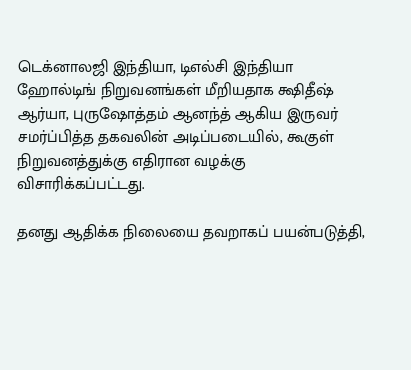டெக்னாலஜி இந்தியா, டிஎல்சி இந்தியா ஹோல்டிங் நிறுவனங்கள் மீறியதாக க்ஷிதீஷ் ஆர்யா, புருஷோத்தம் ஆனந்த் ஆகிய இருவர் சமர்ப்பித்த தகவலின் அடிப்படையில், கூகுள் நிறுவனத்துக்கு எதிரான வழக்கு விசாரிக்கப்பட்டது.

தனது ஆதிக்க நிலையை தவறாகப் பயன்படுத்தி,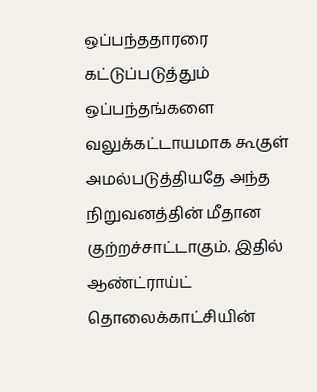ஒப்பந்ததாரரை கட்டுப்படுத்தும் ஒப்பந்தங்களை வலுக்கட்டாயமாக கூகுள் அமல்படுத்தியதே அந்த நிறுவனத்தின் மீதான குற்றச்சாட்டாகும். இதில் ஆண்ட்ராய்ட் தொலைக்காட்சியின்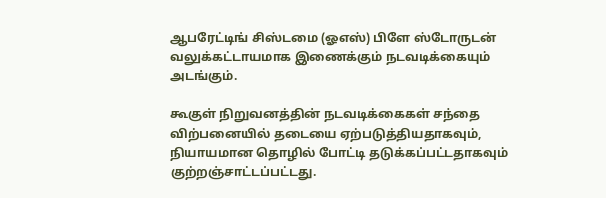ஆபரேட்டிங் சிஸ்டமை (ஓஎஸ்) பிளே ஸ்டோருடன் வலுக்கட்டாயமாக இணைக்கும் நடவடிக்கையும் அடங்கும்.

கூகுள் நிறுவனத்தின் நடவடிக்கைகள் சந்தை விற்பனையில் தடையை ஏற்படுத்தியதாகவும், நியாயமான தொழில் போட்டி தடுக்கப்பட்டதாகவும் குற்றஞ்சாட்டப்பட்டது.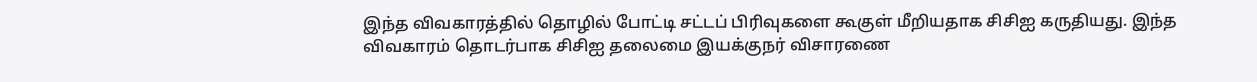இந்த விவகாரத்தில் தொழில் போட்டி சட்டப் பிரிவுகளை கூகுள் மீறியதாக சிசிஐ கருதியது. இந்த விவகாரம் தொடர்பாக சிசிஐ தலைமை இயக்குநர் விசாரணை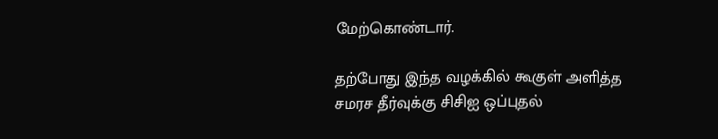மேற்கொண்டார்.

தற்போது இந்த வழக்கில் கூகுள் அளித்த சமரச தீர்வுக்கு சிசிஐ ஒப்புதல்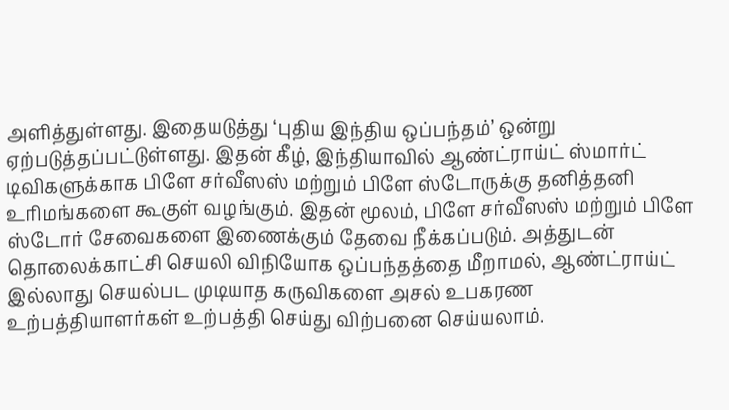அளித்துள்ளது. இதையடுத்து ‘புதிய இந்திய ஒப்பந்தம்’ ஒன்று ஏற்படுத்தப்பட்டுள்ளது. இதன் கீழ், இந்தியாவில் ஆண்ட்ராய்ட் ஸ்மார்ட் டிவிகளுக்காக பிளே சர்வீஸஸ் மற்றும் பிளே ஸ்டோருக்கு தனித்தனி உரிமங்களை கூகுள் வழங்கும். இதன் மூலம், பிளே சர்வீஸஸ் மற்றும் பிளே ஸ்டோர் சேவைகளை இணைக்கும் தேவை நீக்கப்படும். அத்துடன் தொலைக்காட்சி செயலி விநியோக ஒப்பந்தத்தை மீறாமல், ஆண்ட்ராய்ட் இல்லாது செயல்பட முடியாத கருவிகளை அசல் உபகரண உற்பத்தியாளர்கள் உற்பத்தி செய்து விற்பனை செய்யலாம்.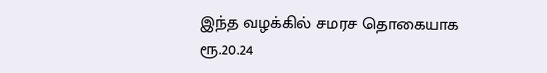இந்த வழக்கில் சமரச தொகையாக ரூ.20.24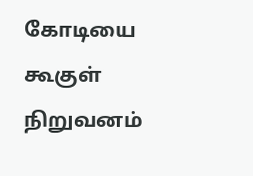கோடியை கூகுள் நிறுவனம்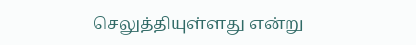செலுத்தியுள்ளது என்று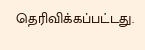தெரிவிக்கப்பட்டது.